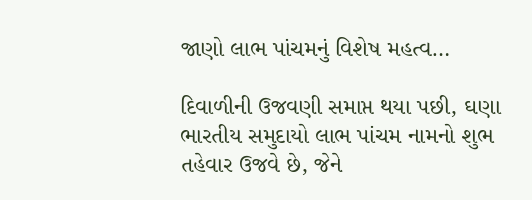જાણો લાભ પાંચમનું વિશેષ મહત્વ…

દિવાળીની ઉજવણી સમાપ્ત થયા પછી, ઘણા ભારતીય સમુદાયો લાભ પાંચમ નામનો શુભ તહેવાર ઉજવે છે, જેને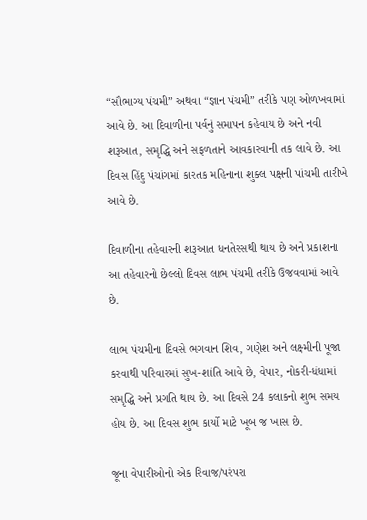“સૌભાગ્ય પંચમી” અથવા “જ્ઞાન પંચમી” તરીકે પણ ઓળખવામાં આવે છે. આ દિવાળીના પર્વનું સમાપન કહેવાય છે અને નવી શરૂઆત, સમૃદ્ધિ અને સફળતાને આવકારવાની તક લાવે છે. આ દિવસ હિંદુ પંચાંગમાં કારતક મહિનાના શુક્લ પક્ષની પાંચમી તારીખે આવે છે.

દિવાળીના તહેવારની શરૂઆત ધનતેરસથી થાય છે અને પ્રકાશના આ તહેવારનો છેલ્લો દિવસ લાભ પંચમી તરીકે ઉજવવામાં આવે છે.

લાભ પંચમીના દિવસે ભગવાન શિવ, ગણેશ અને લક્ષ્મીની પૂજા કરવાથી પરિવારમાં સુખ-શાંતિ આવે છે, વેપાર, નોકરી-ધંધામાં સમૃદ્ધિ અને પ્રગતિ થાય છે. આ દિવસે 24 કલાકનો શુભ સમય હોય છે. આ દિવસ શુભ કાર્યો માટે ખૂબ જ ખાસ છે.

જૂના વેપારીઓનો એક રિવાજ/પરંપરા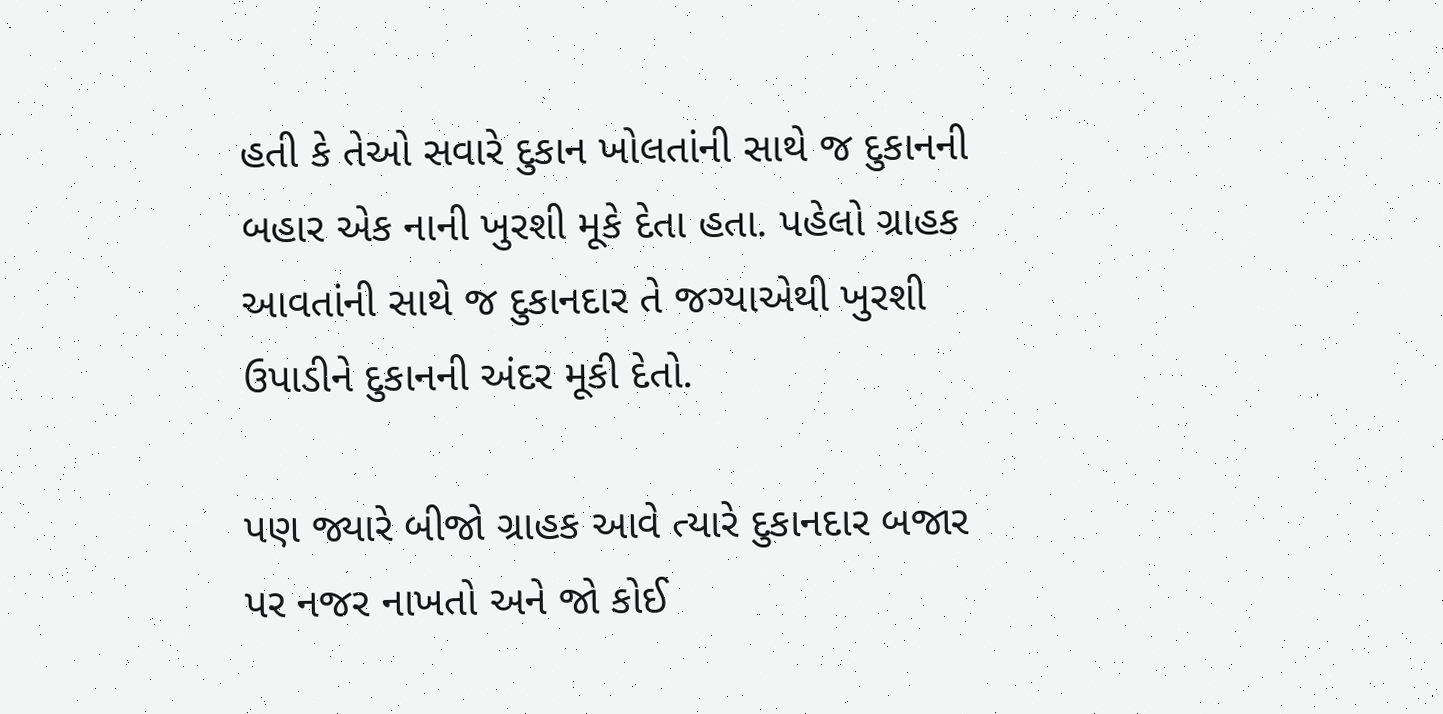હતી કે તેઓ સવારે દુકાન ખોલતાંની સાથે જ દુકાનની બહાર એક નાની ખુરશી મૂકે દેતા હતા. પહેલો ગ્રાહક આવતાંની સાથે જ દુકાનદાર તે જગ્યાએથી ખુરશી ઉપાડીને દુકાનની અંદર મૂકી દેતો.

પણ જ્યારે બીજો ગ્રાહક આવે ત્યારે દુકાનદાર બજાર પર નજર નાખતો અને જો કોઈ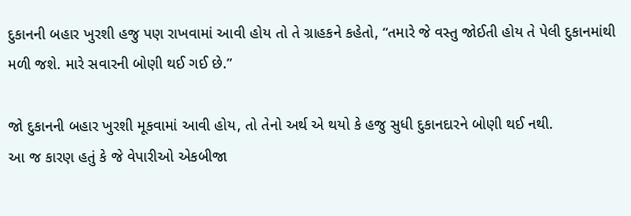દુકાનની બહાર ખુરશી હજુ પણ રાખવામાં આવી હોય તો તે ગ્રાહકને કહેતો, “તમારે જે વસ્તુ જોઈતી હોય તે પેલી દુકાનમાંથી મળી જશે. મારે સવારની બોણી થઈ ગઈ છે.”

જો દુકાનની બહાર ખુરશી મૂકવામાં આવી હોય, તો તેનો અર્થ એ થયો કે હજુ સુધી દુકાનદારને બોણી થઈ નથી.
આ જ કારણ હતું કે જે વેપારીઓ એકબીજા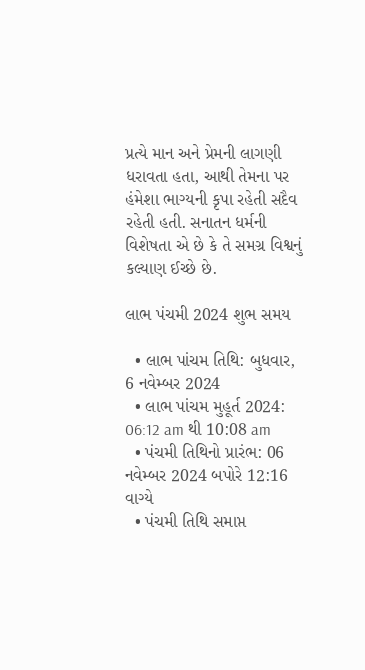પ્રત્યે માન અને પ્રેમની લાગણી ધરાવતા હતા, આથી તેમના પર હંમેશા ભાગ્યની કૃપા રહેતી સદૈવ રહેતી હતી. સનાતન ધર્મની વિશેષતા એ છે કે તે સમગ્ર વિશ્વનું કલ્યાણ ઈચ્છે છે.

લાભ પંચમી 2024 શુભ સમય

  • લાભ પાંચમ તિથિ: બુધવાર, 6 નવેમ્બર 2024
  • લાભ પાંચમ મુહૂર્ત 2024: 06:12 am થી 10:08 am
  • પંચમી તિથિનો પ્રારંભ: 06 નવેમ્બર 2024 બપોરે 12:16 વાગ્યે
  • પંચમી તિથિ સમાપ્ત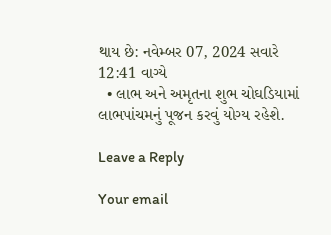થાય છે: નવેમ્બર 07, 2024 સવારે 12:41 વાગ્યે
  • લાભ અને અમૃતના શુભ ચોઘડિયામાં લાભપાંચમનું પૂજન કરવું યોગ્ય રહેશે.

Leave a Reply

Your email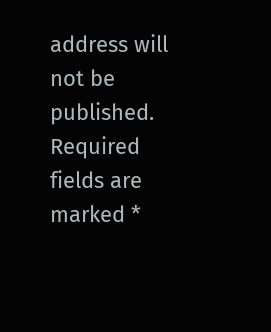address will not be published. Required fields are marked *